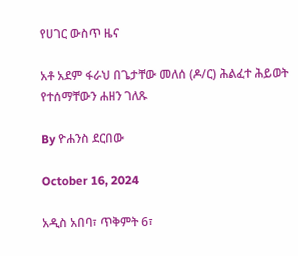የሀገር ውስጥ ዜና

አቶ አደም ፋራህ በጌታቸው መለሰ (ዶ/ር) ሕልፈተ ሕይወት የተሰማቸውን ሐዘን ገለጹ

By ዮሐንስ ደርበው

October 16, 2024

አዲስ አበባ፣ ጥቅምት 6፣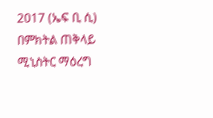2017 (ኤፍ ቢ ሲ) በምክትል ጠቅላይ ሚኒስትር ማዕረግ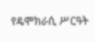የዴሞክራሲ ሥርዓት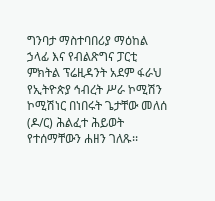ግንባታ ማስተባበሪያ ማዕከል ኃላፊ እና የብልጽግና ፓርቲ ምክትል ፕሬዚዳንት አደም ፋራህ የኢትዮጵያ ኅብረት ሥራ ኮሚሽን ኮሚሽነር በነበሩት ጌታቸው መለሰ (ዶ/ር) ሕልፈተ ሕይወት የተሰማቸውን ሐዘን ገለጹ፡፡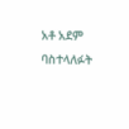አቶ አደም ባስተላለፉት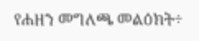የሐዘን መግለጫ መልዕክት÷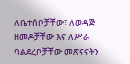ለቤተሰቦቻቸው፣ ለወዳጅ ዘመዶቻቸው እና ለሥራ ባልደረቦቻቸው መጽናናትን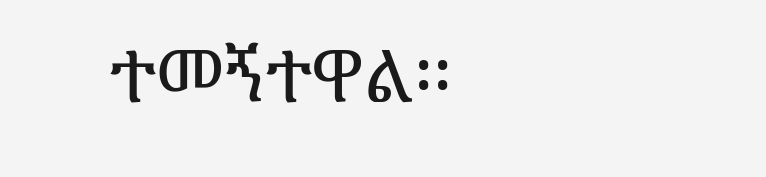ተመኝተዋል፡፡